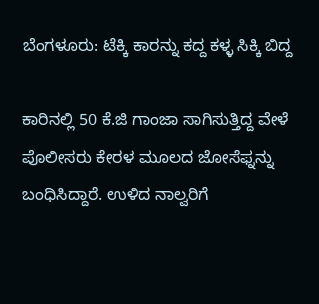ಬೆಂಗಳೂರು: ಟೆಕ್ಕಿ ಕಾರನ್ನು ಕದ್ದ ಕಳ್ಳ ಸಿಕ್ಕಿ ಬಿದ್ದ

ಕಾರಿನಲ್ಲಿ 50 ಕೆ.ಜಿ ಗಾಂಜಾ ಸಾಗಿಸುತ್ತಿದ್ದ ವೇಳೆ ಪೊಲೀಸರು ಕೇರಳ ಮೂಲದ ಜೋಸೆಫ್ನನ್ನು ಬಂಧಿಸಿದ್ದಾರೆ. ಉಳಿದ ನಾಲ್ವರಿಗೆ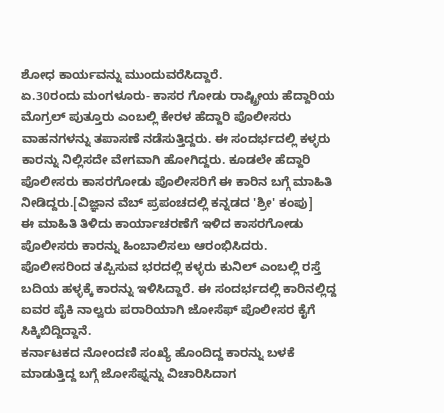ಶೋಧ ಕಾರ್ಯವನ್ನು ಮುಂದುವರೆಸಿದ್ದಾರೆ.
ಏ.30ರಂದು ಮಂಗಳೂರು- ಕಾಸರ ಗೋಡು ರಾಷ್ಟ್ರೀಯ ಹೆದ್ದಾರಿಯ ಮೊಗ್ರಲ್ ಪುತ್ತೂರು ಎಂಬಲ್ಲಿ ಕೇರಳ ಹೆದ್ದಾರಿ ಪೊಲೀಸರು ವಾಹನಗಳನ್ನು ತಪಾಸಣೆ ನಡೆಸುತ್ತಿದ್ದರು. ಈ ಸಂದರ್ಭದಲ್ಲಿ ಕಳ್ಳರು ಕಾರನ್ನು ನಿಲ್ಲಿಸದೇ ವೇಗವಾಗಿ ಹೋಗಿದ್ದರು. ಕೂಡಲೇ ಹೆದ್ದಾರಿ ಪೊಲೀಸರು ಕಾಸರಗೋಡು ಪೊಲೀಸರಿಗೆ ಈ ಕಾರಿನ ಬಗ್ಗೆ ಮಾಹಿತಿ ನೀಡಿದ್ದರು.[ವಿಜ್ಞಾನ ವೆಬ್ ಪ್ರಪಂಚದಲ್ಲಿ ಕನ್ನಡದ 'ಶ್ರೀ' ಕಂಪು]
ಈ ಮಾಹಿತಿ ತಿಳಿದು ಕಾರ್ಯಾಚರಣೆಗೆ ಇಳಿದ ಕಾಸರಗೋಡು ಪೊಲೀಸರು ಕಾರನ್ನು ಹಿಂಬಾಲಿಸಲು ಆರಂಭಿಸಿದರು. ಪೊಲೀಸರಿಂದ ತಪ್ಪಿಸುವ ಭರದಲ್ಲಿ ಕಳ್ಳರು ಕುನಿಲ್ ಎಂಬಲ್ಲಿ ರಸ್ತೆ ಬದಿಯ ಹಳ್ಳಕ್ಕೆ ಕಾರನ್ನು ಇಳಿಸಿದ್ದಾರೆ. ಈ ಸಂದರ್ಭದಲ್ಲಿ ಕಾರಿನಲ್ಲಿದ್ದ ಐವರ ಪೈಕಿ ನಾಲ್ವರು ಪರಾರಿಯಾಗಿ ಜೋಸೆಫ್ ಪೊಲೀಸರ ಕೈಗೆ ಸಿಕ್ಕಿಬಿದ್ದಿದ್ದಾನೆ.
ಕರ್ನಾಟಕದ ನೋಂದಣಿ ಸಂಖ್ಯೆ ಹೊಂದಿದ್ದ ಕಾರನ್ನು ಬಳಕೆ ಮಾಡುತ್ತಿದ್ದ ಬಗ್ಗೆ ಜೋಸೆಫ್ನನ್ನು ವಿಚಾರಿಸಿದಾಗ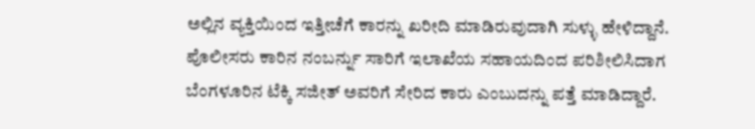ಅಲ್ಲಿನ ವ್ಯಕ್ತಿಯಿಂದ ಇತ್ತೀಚೆಗೆ ಕಾರನ್ನು ಖರೀದಿ ಮಾಡಿರುವುದಾಗಿ ಸುಳ್ಳು ಹೇಳಿದ್ದಾನೆ. ಪೊಲೀಸರು ಕಾರಿನ ನಂಬರ್ನ್ನು ಸಾರಿಗೆ ಇಲಾಖೆಯ ಸಹಾಯದಿಂದ ಪರಿಶೀಲಿಸಿದಾಗ ಬೆಂಗಳೂರಿನ ಟೆಕ್ಕಿ ಸಜೀತ್ ಅವರಿಗೆ ಸೇರಿದ ಕಾರು ಎಂಬುದನ್ನು ಪತ್ತೆ ಮಾಡಿದ್ದಾರೆ.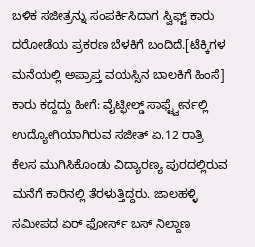ಬಳಿಕ ಸಜೀತ್ರನ್ನು ಸಂಪರ್ಕಿಸಿದಾಗ ಸ್ವಿಫ್ಟ್ ಕಾರು ದರೋಡೆಯ ಪ್ರಕರಣ ಬೆಳಕಿಗೆ ಬಂದಿದೆ.[ಟೆಕ್ಕಿಗಳ ಮನೆಯಲ್ಲಿ ಅಪ್ರಾಪ್ತ ವಯಸ್ಸಿನ ಬಾಲಕಿಗೆ ಹಿಂಸೆ]
ಕಾರು ಕದ್ದದ್ದು ಹೀಗೆ: ವೈಟ್ಫೀಲ್ಡ್ ಸಾಫ್ಟ್ವೇರ್ನಲ್ಲಿ ಉದ್ಯೋಗಿಯಾಗಿರುವ ಸಜೀತ್ ಏ.12 ರಾತ್ರಿ ಕೆಲಸ ಮುಗಿಸಿಕೊಂಡು ವಿದ್ಯಾರಣ್ಯ ಪುರದಲ್ಲಿರುವ ಮನೆಗೆ ಕಾರಿನಲ್ಲಿ ತೆರಳುತ್ತಿದ್ದರು. ಜಾಲಹಳ್ಳಿ ಸಮೀಪದ ಏರ್ ಫೋರ್ಸ್ ಬಸ್ ನಿಲ್ದಾಣ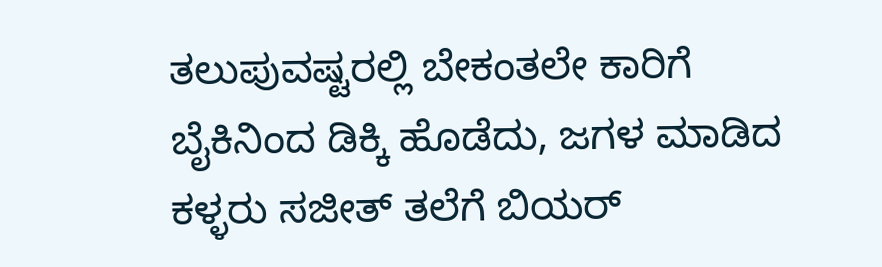ತಲುಪುವಷ್ಟರಲ್ಲಿ ಬೇಕಂತಲೇ ಕಾರಿಗೆ ಬೈಕಿನಿಂದ ಡಿಕ್ಕಿ ಹೊಡೆದು, ಜಗಳ ಮಾಡಿದ ಕಳ್ಳರು ಸಜೀತ್ ತಲೆಗೆ ಬಿಯರ್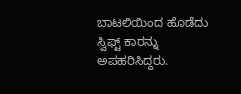ಬಾಟಲಿಯಿಂದ ಹೊಡೆದು ಸ್ವಿಫ್ಟ್ ಕಾರನ್ನು ಅಪಹರಿಸಿದ್ದರು.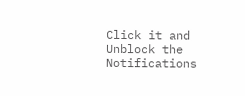Click it and Unblock the Notifications